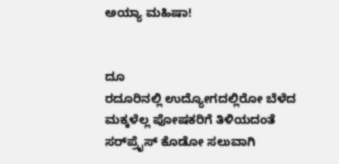ಅಯ್ಯಾ ಮಹಿಷಾ!


ದೂ
ರದೂರಿನಲ್ಲಿ ಉದ್ಯೋಗದಲ್ಲಿರೋ ಬೆಳೆದ ಮಕ್ಕಳೆಲ್ಲ ಪೋಷಕರಿಗೆ ತಿಳಿಯದಂತೆ ಸರ್‌ಪ್ರೈಸ್‌ ಕೊಡೋ ಸಲುವಾಗಿ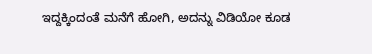ಇದ್ದಕ್ಕಿಂದಂತೆ ಮನೆಗೆ ಹೋಗಿ, ಅದನ್ನು ವಿಡಿಯೋ ಕೂಡ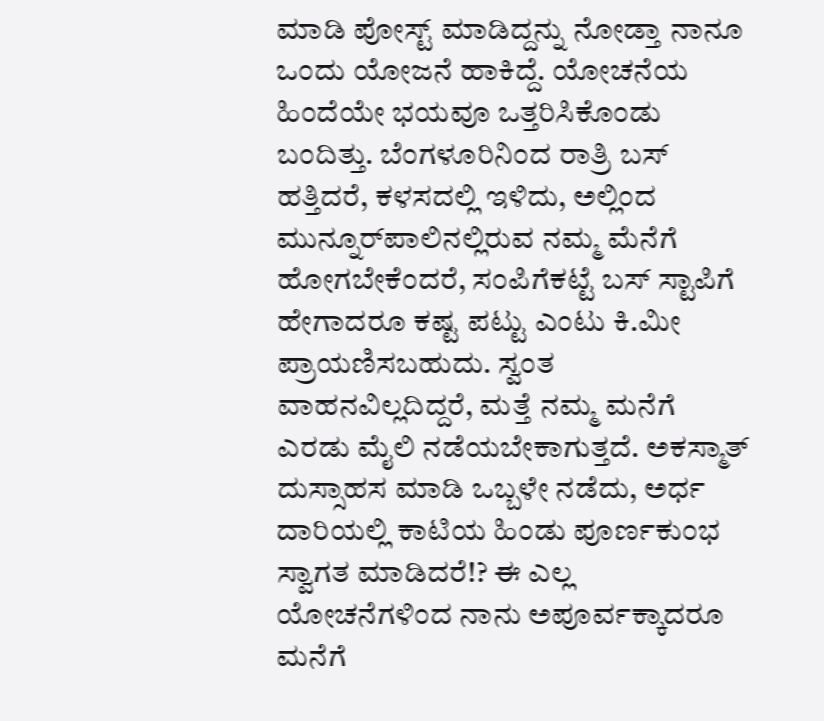ಮಾಡಿ ಪೋಸ್ಟ್‌ ಮಾಡಿದ್ದನ್ನು ನೋಡ್ತಾ ನಾನೂ ಒಂದು ಯೋಜನೆ ಹಾಕಿದ್ದೆ. ಯೋಚನೆಯ ಹಿಂದೆಯೇ ಭಯವೂ ಒತ್ತರಿಸಿಕೊಂಡು ಬಂದಿತ್ತು. ಬೆಂಗಳೂರಿನಿಂದ ರಾತ್ರಿ ಬಸ್‌ ಹತ್ತಿದರೆ, ಕಳಸದಲ್ಲಿ ಇಳಿದು, ಅಲ್ಲಿಂದ ಮುನ್ನೂರ್‌ಪಾಲಿನಲ್ಲಿರುವ ನಮ್ಮ ಮೆನೆಗೆ ಹೋಗಬೇಕೆಂದರೆ, ಸಂಪಿಗೆಕಟ್ಟೆ ಬಸ್‌ ಸ್ಟಾಪಿಗೆ ಹೇಗಾದರೂ ಕಷ್ಟ ಪಟ್ಟು ಎಂಟು ಕಿ.ಮೀ ಪ್ರಾಯಣಿಸಬಹುದು. ಸ್ವಂತ ವಾಹನವಿಲ್ಲದಿದ್ದರೆ, ಮತ್ತೆ ನಮ್ಮ ಮನೆಗೆ ಎರಡು ಮೈಲಿ ನಡೆಯಬೇಕಾಗುತ್ತದೆ. ಅಕಸ್ಮಾತ್‌ ದುಸ್ಸಾಹಸ ಮಾಡಿ ಒಬ್ಬಳೇ ನಡೆದು, ಅರ್ಧ ದಾರಿಯಲ್ಲಿ ಕಾಟಿಯ ಹಿಂಡು ಪೂರ್ಣಕುಂಭ ಸ್ವಾಗತ ಮಾಡಿದರೆ!? ಈ ಎಲ್ಲ ಯೋಚನೆಗಳಿಂದ ನಾನು ಅಪೂರ್ವಕ್ಕಾದರೂ ಮನೆಗೆ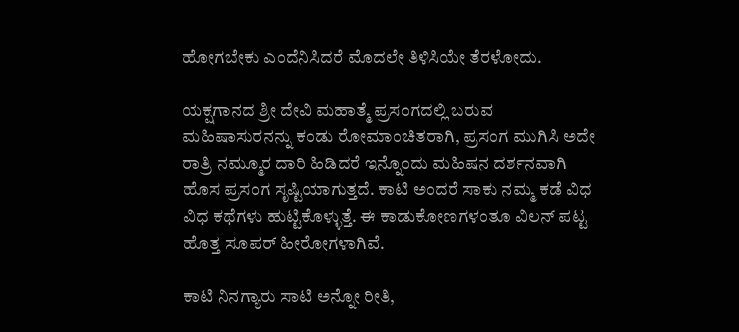ಹೋಗಬೇಕು ಎಂದೆನಿಸಿದರೆ ಮೊದಲೇ ತಿಳಿಸಿಯೇ ತೆರಳೋದು.

ಯಕ್ಷಗಾನದ ಶ್ರೀ ದೇವಿ ಮಹಾತ್ಮೆ ಪ್ರಸಂಗದಲ್ಲಿ ಬರುವ ಮಹಿಷಾಸುರನನ್ನು ಕಂಡು ರೋಮಾಂಚಿತರಾಗಿ, ಪ್ರಸಂಗ ಮುಗಿಸಿ ಅದೇ ರಾತ್ರಿ ನಮ್ಮೂರ ದಾರಿ ಹಿಡಿದರೆ ಇನ್ನೊಂದು ಮಹಿಷನ ದರ್ಶನವಾಗಿ ಹೊಸ ಪ್ರಸಂಗ ಸೃಷ್ಟಿಯಾಗುತ್ತದೆ. ಕಾಟಿ ಅಂದರೆ ಸಾಕು ನಮ್ಮ ಕಡೆ ವಿಧ ವಿಧ ಕಥೆಗಳು ಹುಟ್ಟಿಕೊಳ್ಳುತ್ತೆ. ಈ ಕಾಡುಕೋಣಗಳಂತೂ ವಿಲನ್‌ ಪಟ್ಟ ಹೊತ್ತ ಸೂಪರ್‌ ಹೀರೋಗಳಾಗಿವೆ.

ಕಾಟಿ ನಿನಗ್ಯಾರು ಸಾಟಿ ಅನ್ನೋ ರೀತಿ,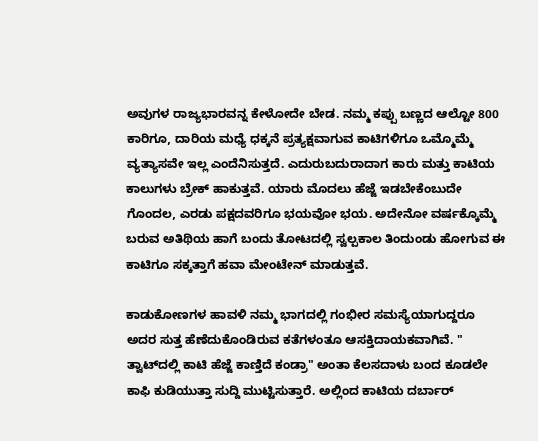ಅವುಗಳ ರಾಜ್ಯಭಾರವನ್ನ ಕೇಳೋದೇ ಬೇಡ. ನಮ್ಮ ಕಪ್ಪು ಬಣ್ಣದ ಆಲ್ಟೋ 800 ಕಾರಿಗೂ, ದಾರಿಯ ಮಧ್ಯೆ ಧಕ್ಕನೆ ಪ್ರತ್ಯಕ್ಷವಾಗುವ ಕಾಟಿಗಳಿಗೂ ಒಮ್ಮೊಮ್ಮೆ ವ್ಯತ್ಯಾಸವೇ ಇಲ್ಲ ಎಂದೆನಿಸುತ್ತದೆ. ಎದುರುಬದುರಾದಾಗ ಕಾರು ಮತ್ತು ಕಾಟಿಯ ಕಾಲುಗಳು ಬ್ರೇಕ್‌ ಹಾಕುತ್ತವೆ. ಯಾರು ಮೊದಲು ಹೆಜ್ಜೆ ಇಡಬೇಕೆಂಬುದೇ ಗೊಂದಲ, ಎರಡು ಪಕ್ಷದವರಿಗೂ ಭಯವೋ ಭಯ. ಅದೇನೋ ವರ್ಷಕ್ಕೊಮ್ಮೆ ಬರುವ ಅತಿಥಿಯ ಹಾಗೆ ಬಂದು ತೋಟದಲ್ಲಿ ಸ್ವಲ್ಪಕಾಲ ತಿಂದುಂಡು ಹೋಗುವ ಈ ಕಾಟಿಗೂ ಸಕ್ಕತ್ತಾಗೆ ಹವಾ ಮೇಂಟೇನ್‌ ಮಾಡುತ್ತವೆ.

ಕಾಡುಕೋಣಗಳ ಹಾವಳಿ ನಮ್ಮ ಭಾಗದಲ್ಲಿ ಗಂಭೀರ ಸಮಸ್ಯೆಯಾಗುದ್ದರೂ ಅದರ ಸುತ್ತ ಹೆಣೆದುಕೊಂಡಿರುವ ಕತೆಗಳಂತೂ ಆಸಕ್ತಿದಾಯಕವಾಗಿವೆ. " ತ್ವಾಟ್‌ದಲ್ಲಿ ಕಾಟಿ ಹೆಜ್ಜೆ ಕಾಣ್ತಿದೆ ಕಂಡ್ರಾ" ಅಂತಾ ಕೆಲಸದಾಳು ಬಂದ ಕೂಡಲೇ ಕಾಫಿ ಕುಡಿಯುತ್ತಾ ಸುದ್ದಿ ಮುಟ್ಟಿಸುತ್ತಾರೆ. ಅಲ್ಲಿಂದ ಕಾಟಿಯ ದರ್ಬಾರ್‌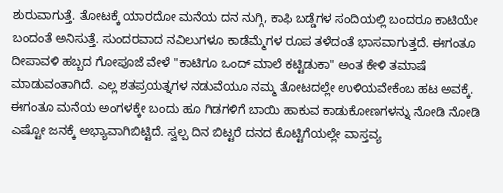ಶುರುವಾಗುತ್ತೆ. ತೋಟಕ್ಕೆ ಯಾರದೋ ಮನೆಯ ದನ ನುಗ್ಗಿ, ಕಾಫಿ ಬಡ್ಡೆಗಳ ಸಂದಿಯಲ್ಲಿ ಬಂದರೂ ಕಾಟಿಯೇ ಬಂದಂತೆ ಅನಿಸುತ್ತೆ. ಸುಂದರವಾದ ನವಿಲುಗಳೂ ಕಾಡೆಮ್ಮೆಗಳ ರೂಪ ತಳೆದಂತೆ ಭಾಸವಾಗುತ್ತದೆ. ಈಗಂತೂ ದೀಪಾವಳಿ ಹಬ್ಬದ ಗೋಪೂಜೆ ವೇಳೆ "ಕಾಟಿಗೂ ಒಂದ್‌ ಮಾಲೆ ಕಟ್ಟಿಡುಕಾ" ಅಂತ ಕೇಳಿ ತಮಾಷೆ ಮಾಡುವಂತಾಗಿದೆ. ಎಲ್ಲ ಶತಪ್ರಯತ್ನಗಳ ನಡುವೆಯೂ ನಮ್ಮ ತೋಟದಲ್ಲೇ ಉಳಿಯವೇಕೆಂಬ ಹಟ ಅವಕ್ಕೆ. ಈಗಂತೂ ಮನೆಯ ಅಂಗಳಕ್ಕೇ ಬಂದು ಹೂ ಗಿಡಗಳಿಗೆ ಬಾಯಿ ಹಾಕುವ ಕಾಡುಕೋಣಗಳನ್ನು ನೋಡಿ ನೋಡಿ ಎಷ್ಟೋ ಜನಕ್ಕೆ ಅಭ್ಯಾವಾಗಿಬಿಟ್ಟಿದೆ. ಸ್ವಲ್ಪ ದಿನ ಬಿಟ್ಟರೆ ದನದ ಕೊಟ್ಟಿಗೆಯಲ್ಲೇ ವಾಸ್ತವ್ಯ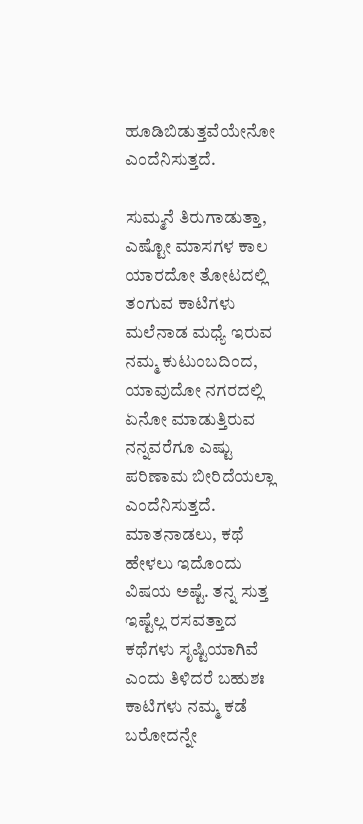ಹೂಡಿಬಿಡುತ್ತವೆಯೇನೋ ಎಂದೆನಿಸುತ್ತದೆ.

ಸುಮ್ಮನೆ ತಿರುಗಾಡುತ್ತಾ, ಎಷ್ಟೋ ಮಾಸಗಳ ಕಾಲ ಯಾರದೋ ತೋಟದಲ್ಲಿ ತಂಗುವ ಕಾಟಿಗಳು ಮಲೆನಾಡ ಮಧ್ಯೆ ಇರುವ ನಮ್ಮ ಕುಟುಂಬದಿಂದ, ಯಾವುದೋ ನಗರದಲ್ಲಿ ಏನೋ ಮಾಡುತ್ತಿರುವ ನನ್ನವರೆಗೂ ಎಷ್ಟು ಪರಿಣಾಮ ಬೀರಿದೆಯಲ್ಲಾ ಎಂದೆನಿಸುತ್ತದೆ. ಮಾತನಾಡಲು, ಕಥೆ ಹೇಳಲು ಇದೊಂದು ವಿಷಯ ಅಷ್ಟೆ. ತನ್ನ ಸುತ್ತ ಇಷ್ಟೆಲ್ಲ ರಸವತ್ತಾದ ಕಥೆಗಳು ಸೃಷ್ಟಿಯಾಗಿವೆ ಎಂದು ತಿಳಿದರೆ ಬಹುಶಃ ಕಾಟಿಗಳು ನಮ್ಮ ಕಡೆ ಬರೋದನ್ನೇ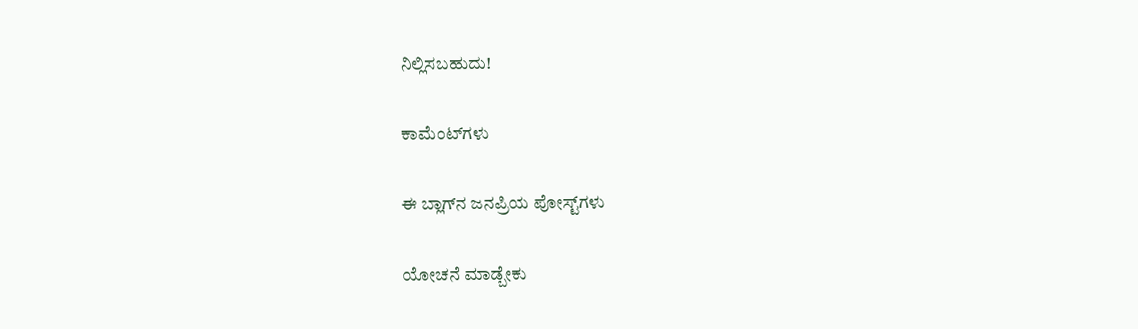ನಿಲ್ಲಿಸಬಹುದು!

ಕಾಮೆಂಟ್‌ಗಳು

ಈ ಬ್ಲಾಗ್‌ನ ಜನಪ್ರಿಯ ಪೋಸ್ಟ್‌ಗಳು

ಯೋಚನೆ ಮಾಡ್ಬೇಕು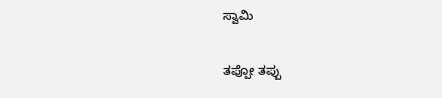ಸ್ವಾಮಿ

ತಪ್ಪೋ ತಪ್ಪು